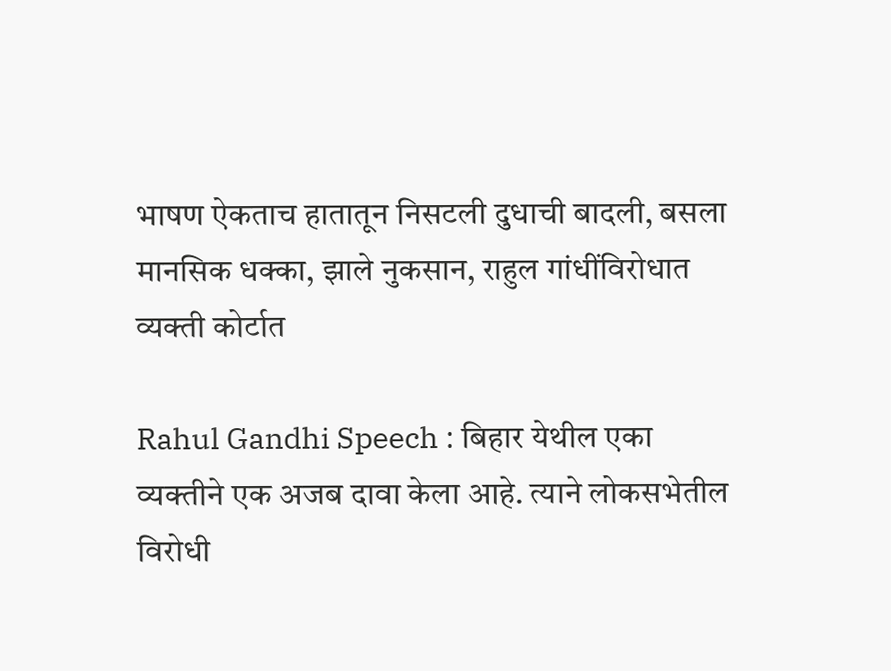भाषण ऐकताच हातातून निसटली दुधाची बादली, बसला मानसिक धक्का, झाले नुकसान, राहुल गांधींविरोधात व्यक्ती कोर्टात

Rahul Gandhi Speech : बिहार येथील एका व्यक्तीने एक अजब दावा केला आहे. त्याने लोकसभेतील विरोधी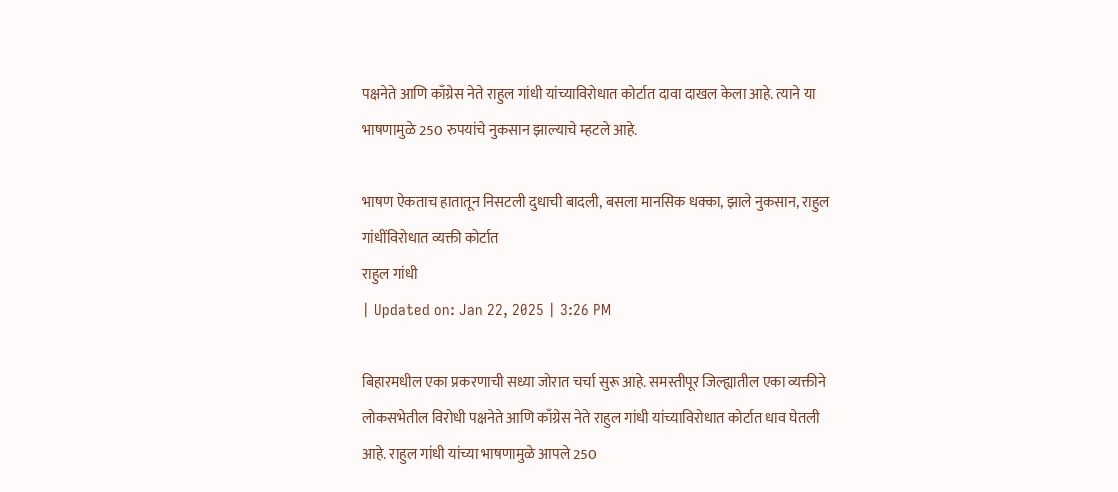पक्षनेते आणि काँग्रेस नेते राहुल गांधी यांच्याविरोधात कोर्टात दावा दाखल केला आहे. त्याने या भाषणामुळे 250 रुपयांचे नुकसान झाल्याचे म्हटले आहे.

भाषण ऐकताच हातातून निसटली दुधाची बादली, बसला मानसिक धक्का, झाले नुकसान, राहुल गांधींविरोधात व्यक्ती कोर्टात
राहुल गांधी
| Updated on: Jan 22, 2025 | 3:26 PM

बिहारमधील एका प्रकरणाची सध्या जोरात चर्चा सुरू आहे. समस्तीपूर जिल्ह्यातील एका व्यक्तीने लोकसभेतील विरोधी पक्षनेते आणि काँग्रेस नेते राहुल गांधी यांच्याविरोधात कोर्टात धाव घेतली आहे. राहुल गांधी यांच्या भाषणामुळे आपले 250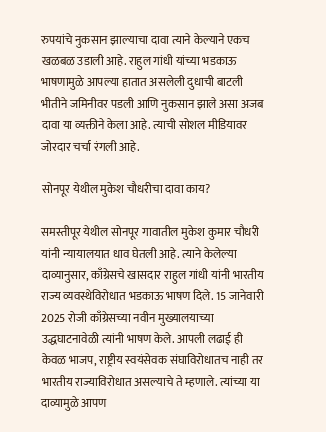रुपयांचे नुकसान झाल्याचा दावा त्याने केल्याने एकच खळबळ उडाली आहे. राहुल गांधी यांच्या भडकाऊ भाषणामुळे आपल्या हातात असलेली दुधाची बाटली भीतीने जमिनीवर पडली आणि नुकसान झाले असा अजब दावा या व्यक्तीने केला आहे. त्याची सोशल मीडियावर जोरदार चर्चा रंगली आहे.

सोनपूर येथील मुकेश चौधरीचा दावा काय?

समस्तीपूर येथील सोनपूर गावातील मुकेश कुमार चौधरी यांनी न्यायालयात धाव घेतली आहे. त्याने केलेल्या दाव्यानुसार, काँग्रेसचे खासदार राहुल गांधी यांनी भारतीय राज्य व्यवस्थेविरोधात भडकाऊ भाषण दिले. 15 जानेवारी 2025 रोजी काँग्रेसच्या नवीन मुख्यालयाच्या उद्धघाटनावेळी त्यांनी भाषण केले. आपली लढाई ही केवळ भाजप, राष्ट्रीय स्वयंसेवक संघाविरोधातच नाही तर भारतीय राज्याविरोधात असल्याचे ते म्हणाले. त्यांच्या या दाव्यामुळे आपण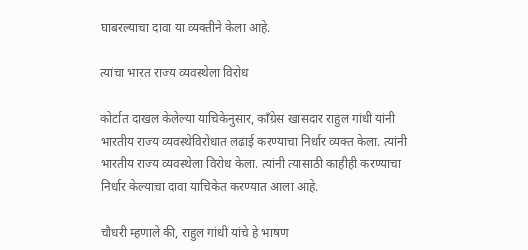घाबरल्याचा दावा या व्यक्तीने केला आहे.

त्यांचा भारत राज्य व्यवस्थेला विरोध

कोर्टात दाखल केलेल्या याचिकेनुसार, काँग्रेस खासदार राहुल गांधी यांनी भारतीय राज्य व्यवस्थेविरोधात लढाई करण्याचा निर्धार व्यक्त केला. त्यांनी भारतीय राज्य व्यवस्थेला विरोध केला. त्यांनी त्यासाठी काहीही करण्याचा निर्धार केल्याचा दावा याचिकेत करण्यात आला आहे.

चौधरी म्हणाले की, राहुल गांधी यांचे हे भाषण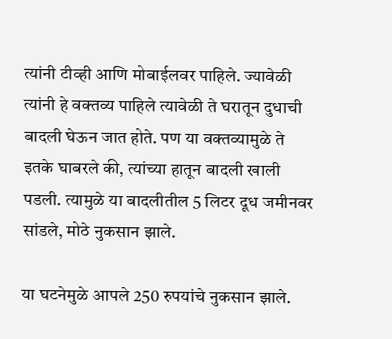त्यांनी टीव्ही आणि मोबाईलवर पाहिले. ज्यावेळी त्यांनी हे वक्तव्य पाहिले त्यावेळी ते घरातून दुधाची बादली घेऊन जात होते. पण या वक्तव्यामुळे ते इतके घाबरले की, त्यांच्या हातून बादली खाली पडली. त्यामुळे या बादलीतील 5 लिटर दूध जमीनवर सांडले, मोठे नुकसान झाले.

या घटनेमुळे आपले 250 रुपयांचे नुकसान झाले.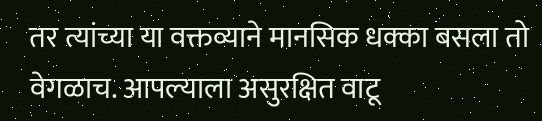तर त्यांच्या या वक्तव्याने मानसिक धक्का बसला तो वेगळाच. आपल्याला असुरक्षित वाटू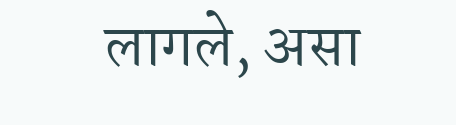लागले, असा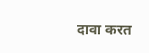दावा करत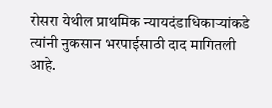रोसरा येथील प्राथमिक न्यायदंडाधिकाऱ्यांकडे त्यांनी नुकसान भरपाईसाठी दाद मागितली आहे.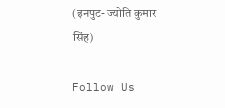(इनपुट- ज्योति कुमार सिंह)

Follow Us